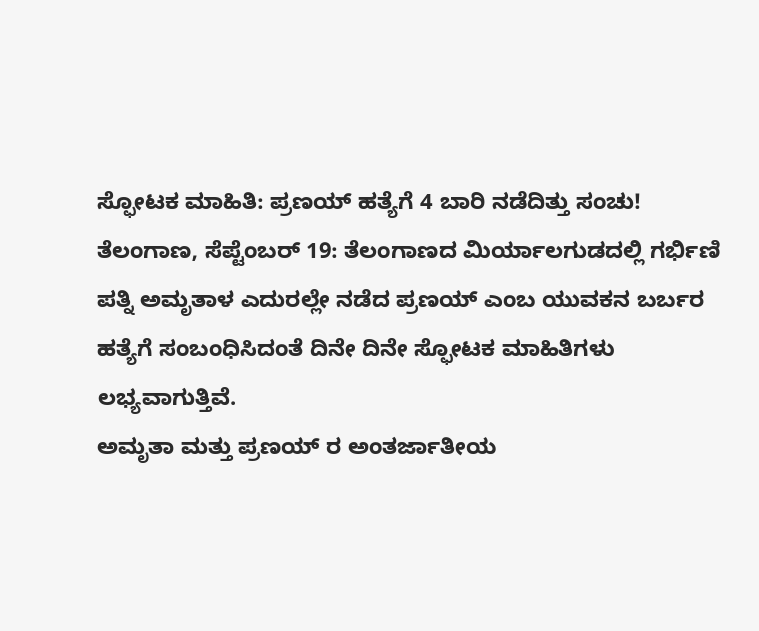ಸ್ಫೋಟಕ ಮಾಹಿತಿ: ಪ್ರಣಯ್ ಹತ್ಯೆಗೆ 4 ಬಾರಿ ನಡೆದಿತ್ತು ಸಂಚು!
ತೆಲಂಗಾಣ, ಸೆಪ್ಟೆಂಬರ್ 19: ತೆಲಂಗಾಣದ ಮಿರ್ಯಾಲಗುಡದಲ್ಲಿ ಗರ್ಭಿಣಿ ಪತ್ನಿ ಅಮೃತಾಳ ಎದುರಲ್ಲೇ ನಡೆದ ಪ್ರಣಯ್ ಎಂಬ ಯುವಕನ ಬರ್ಬರ ಹತ್ಯೆಗೆ ಸಂಬಂಧಿಸಿದಂತೆ ದಿನೇ ದಿನೇ ಸ್ಫೋಟಕ ಮಾಹಿತಿಗಳು ಲಭ್ಯವಾಗುತ್ತಿವೆ.
ಅಮೃತಾ ಮತ್ತು ಪ್ರಣಯ್ ರ ಅಂತರ್ಜಾತೀಯ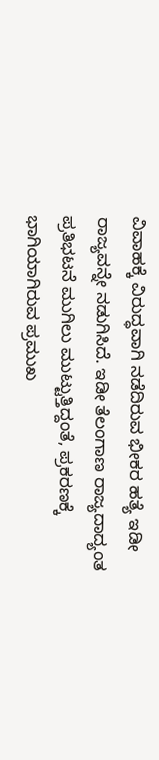ವಿವಾಹಕ್ಕೆ ವಿರುದ್ಧವಾಗಿ ನಡೆದಿರುವ ಭೀಕರ ಹತ್ಯೆ ಇಡೀ ರಾಜ್ಯವನ್ನೇ ನಡುಗಿಸಿದೆ. ಇಡೀ ತೆಲಂಗಾಣ ರಾಜ್ಯದಾದ್ಯಂತ ಪ್ರತಿಭಟನೆ ಮುಗಿಲು ಮುಟ್ಟುತ್ತಿದ್ದಂತೆ, ಪ್ರಕರಣಕ್ಕೆ ಭಾಗಿಯಾಗಿರುವ ಪ್ರಮುಖ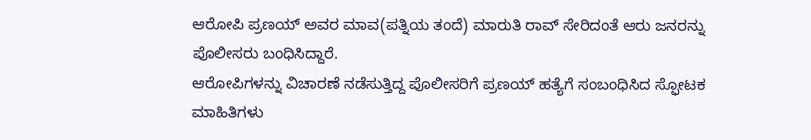ಆರೋಪಿ ಪ್ರಣಯ್ ಅವರ ಮಾವ(ಪತ್ನಿಯ ತಂದೆ) ಮಾರುತಿ ರಾವ್ ಸೇರಿದಂತೆ ಆರು ಜನರನ್ನು ಪೊಲೀಸರು ಬಂಧಿಸಿದ್ದಾರೆ.
ಆರೋಪಿಗಳನ್ನು ವಿಚಾರಣೆ ನಡೆಸುತ್ತಿದ್ದ ಪೊಲೀಸರಿಗೆ ಪ್ರಣಯ್ ಹತ್ಯೆಗೆ ಸಂಬಂಧಿಸಿದ ಸ್ಫೋಟಕ ಮಾಹಿತಿಗಳು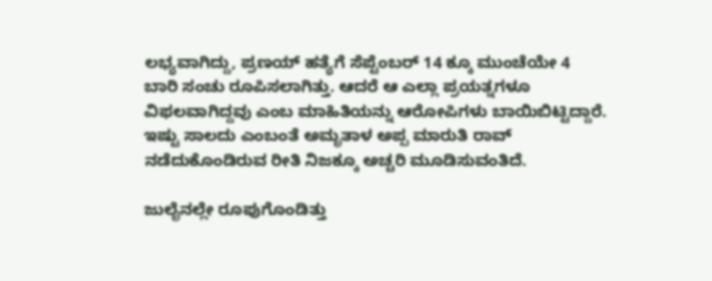ಲಭ್ಯವಾಗಿದ್ದು, ಪ್ರಣಯ್ ಹತ್ಯೆಗೆ ಸೆಪ್ಟೆಂಬರ್ 14 ಕ್ಕೂ ಮುಂಚೆಯೇ 4 ಬಾರಿ ಸಂಚು ರೂಪಿಸಲಾಗಿತ್ತು. ಆದರೆ ಆ ಎಲ್ಲಾ ಪ್ರಯತ್ನಗಳೂ ವಿಫಲವಾಗಿದ್ದವು ಎಂಬ ಮಾಹಿತಿಯನ್ನು ಆರೋಪಿಗಳು ಬಾಯಿಬಿಟ್ಟಿದ್ದಾರೆ. ಇಷ್ಟು ಸಾಲದು ಎಂಬಂತೆ ಅಮೃತಾಳ ಅಪ್ಪ ಮಾರುತಿ ರಾವ್ ನಡೆದುಕೊಂಡಿರುವ ರೀತಿ ನಿಜಕ್ಕೂ ಅಚ್ಚರಿ ಮೂಡಿಸುವಂತಿದೆ.

ಜುಲೈನಲ್ಲೇ ರೂಪುಗೊಂಡಿತ್ತು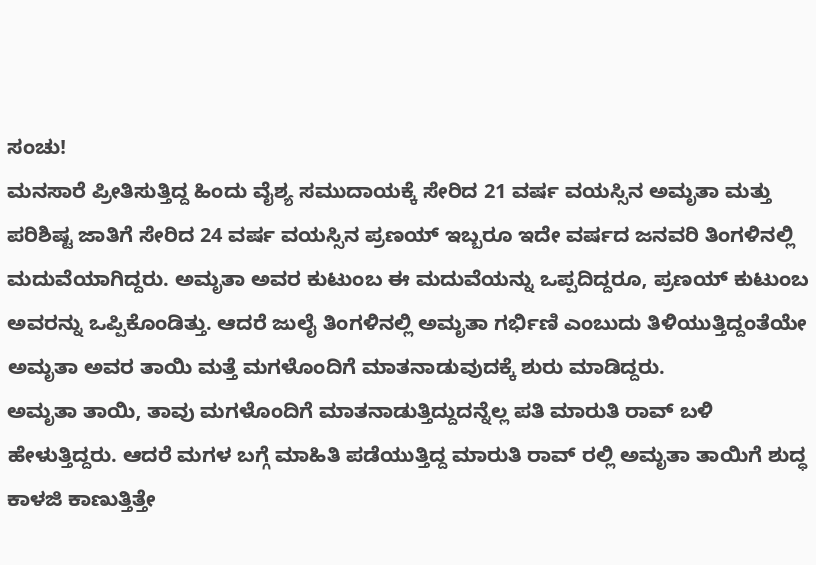ಸಂಚು!
ಮನಸಾರೆ ಪ್ರೀತಿಸುತ್ತಿದ್ದ ಹಿಂದು ವೈಶ್ಯ ಸಮುದಾಯಕ್ಕೆ ಸೇರಿದ 21 ವರ್ಷ ವಯಸ್ಸಿನ ಅಮೃತಾ ಮತ್ತು ಪರಿಶಿಷ್ಟ ಜಾತಿಗೆ ಸೇರಿದ 24 ವರ್ಷ ವಯಸ್ಸಿನ ಪ್ರಣಯ್ ಇಬ್ಬರೂ ಇದೇ ವರ್ಷದ ಜನವರಿ ತಿಂಗಳಿನಲ್ಲಿ ಮದುವೆಯಾಗಿದ್ದರು. ಅಮೃತಾ ಅವರ ಕುಟುಂಬ ಈ ಮದುವೆಯನ್ನು ಒಪ್ಪದಿದ್ದರೂ, ಪ್ರಣಯ್ ಕುಟುಂಬ ಅವರನ್ನು ಒಪ್ಪಿಕೊಂಡಿತ್ತು. ಆದರೆ ಜುಲೈ ತಿಂಗಳಿನಲ್ಲಿ ಅಮೃತಾ ಗರ್ಭಿಣಿ ಎಂಬುದು ತಿಳಿಯುತ್ತಿದ್ದಂತೆಯೇ ಅಮೃತಾ ಅವರ ತಾಯಿ ಮತ್ತೆ ಮಗಳೊಂದಿಗೆ ಮಾತನಾಡುವುದಕ್ಕೆ ಶುರು ಮಾಡಿದ್ದರು.
ಅಮೃತಾ ತಾಯಿ, ತಾವು ಮಗಳೊಂದಿಗೆ ಮಾತನಾಡುತ್ತಿದ್ದುದನ್ನೆಲ್ಲ ಪತಿ ಮಾರುತಿ ರಾವ್ ಬಳಿ ಹೇಳುತ್ತಿದ್ದರು. ಆದರೆ ಮಗಳ ಬಗ್ಗೆ ಮಾಹಿತಿ ಪಡೆಯುತ್ತಿದ್ದ ಮಾರುತಿ ರಾವ್ ರಲ್ಲಿ ಅಮೃತಾ ತಾಯಿಗೆ ಶುದ್ಧ ಕಾಳಜಿ ಕಾಣುತ್ತಿತ್ತೇ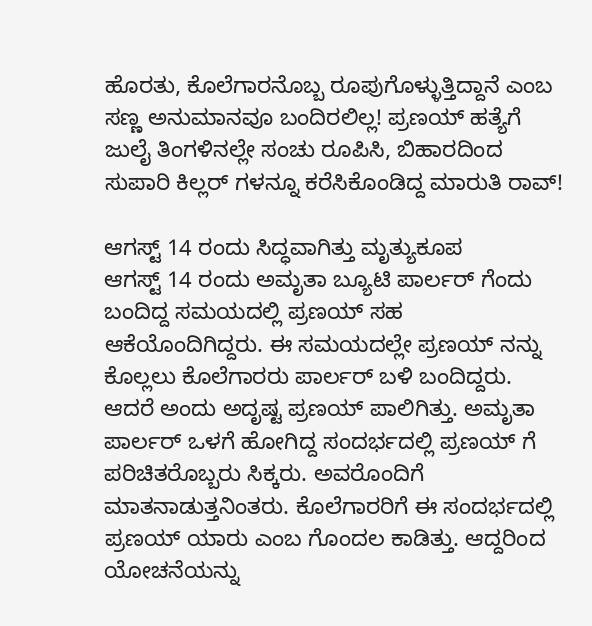ಹೊರತು, ಕೊಲೆಗಾರನೊಬ್ಬ ರೂಪುಗೊಳ್ಳುತ್ತಿದ್ದಾನೆ ಎಂಬ ಸಣ್ಣ ಅನುಮಾನವೂ ಬಂದಿರಲಿಲ್ಲ! ಪ್ರಣಯ್ ಹತ್ಯೆಗೆ ಜುಲೈ ತಿಂಗಳಿನಲ್ಲೇ ಸಂಚು ರೂಪಿಸಿ, ಬಿಹಾರದಿಂದ ಸುಪಾರಿ ಕಿಲ್ಲರ್ ಗಳನ್ನೂ ಕರೆಸಿಕೊಂಡಿದ್ದ ಮಾರುತಿ ರಾವ್!

ಆಗಸ್ಟ್ 14 ರಂದು ಸಿದ್ಧವಾಗಿತ್ತು ಮೃತ್ಯುಕೂಪ
ಆಗಸ್ಟ್ 14 ರಂದು ಅಮೃತಾ ಬ್ಯೂಟಿ ಪಾರ್ಲರ್ ಗೆಂದು ಬಂದಿದ್ದ ಸಮಯದಲ್ಲಿ ಪ್ರಣಯ್ ಸಹ ಆಕೆಯೊಂದಿಗಿದ್ದರು. ಈ ಸಮಯದಲ್ಲೇ ಪ್ರಣಯ್ ನನ್ನು ಕೊಲ್ಲಲು ಕೊಲೆಗಾರರು ಪಾರ್ಲರ್ ಬಳಿ ಬಂದಿದ್ದರು. ಆದರೆ ಅಂದು ಅದೃಷ್ಟ ಪ್ರಣಯ್ ಪಾಲಿಗಿತ್ತು. ಅಮೃತಾ ಪಾರ್ಲರ್ ಒಳಗೆ ಹೋಗಿದ್ದ ಸಂದರ್ಭದಲ್ಲಿ ಪ್ರಣಯ್ ಗೆ ಪರಿಚಿತರೊಬ್ಬರು ಸಿಕ್ಕರು. ಅವರೊಂದಿಗೆ ಮಾತನಾಡುತ್ತನಿಂತರು. ಕೊಲೆಗಾರರಿಗೆ ಈ ಸಂದರ್ಭದಲ್ಲಿ ಪ್ರಣಯ್ ಯಾರು ಎಂಬ ಗೊಂದಲ ಕಾಡಿತ್ತು. ಆದ್ದರಿಂದ ಯೋಚನೆಯನ್ನು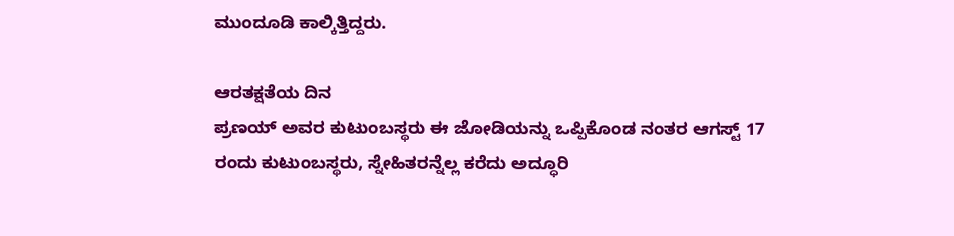ಮುಂದೂಡಿ ಕಾಲ್ಕಿತ್ತಿದ್ದರು.

ಆರತಕ್ಷತೆಯ ದಿನ
ಪ್ರಣಯ್ ಅವರ ಕುಟುಂಬಸ್ಥರು ಈ ಜೋಡಿಯನ್ನು ಒಪ್ಪಿಕೊಂಡ ನಂತರ ಆಗಸ್ಟ್ 17 ರಂದು ಕುಟುಂಬಸ್ಥರು, ಸ್ನೇಹಿತರನ್ನೆಲ್ಲ ಕರೆದು ಅದ್ಧೂರಿ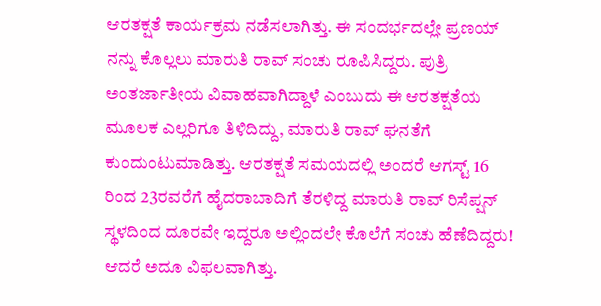ಆರತಕ್ಷತೆ ಕಾರ್ಯಕ್ರಮ ನಡೆಸಲಾಗಿತ್ತು. ಈ ಸಂದರ್ಭದಲ್ಲೇ ಪ್ರಣಯ್ ನನ್ನು ಕೊಲ್ಲಲು ಮಾರುತಿ ರಾವ್ ಸಂಚು ರೂಪಿಸಿದ್ದರು. ಪುತ್ರಿ ಅಂತರ್ಜಾತೀಯ ವಿವಾಹವಾಗಿದ್ದಾಳೆ ಎಂಬುದು ಈ ಆರತಕ್ಷತೆಯ ಮೂಲಕ ಎಲ್ಲರಿಗೂ ತಿಳಿದಿದ್ದು, ಮಾರುತಿ ರಾವ್ ಘನತೆಗೆ ಕುಂದುಂಟುಮಾಡಿತ್ತು. ಆರತಕ್ಷತೆ ಸಮಯದಲ್ಲಿ ಅಂದರೆ ಆಗಸ್ಟ್ 16 ರಿಂದ 23ರವರೆಗೆ ಹೈದರಾಬಾದಿಗೆ ತೆರಳಿದ್ದ ಮಾರುತಿ ರಾವ್ ರಿಸೆಪ್ಷನ್ ಸ್ಥಳದಿಂದ ದೂರವೇ ಇದ್ದರೂ ಅಲ್ಲಿಂದಲೇ ಕೊಲೆಗೆ ಸಂಚು ಹೆಣೆದಿದ್ದರು! ಆದರೆ ಅದೂ ವಿಫಲವಾಗಿತ್ತು.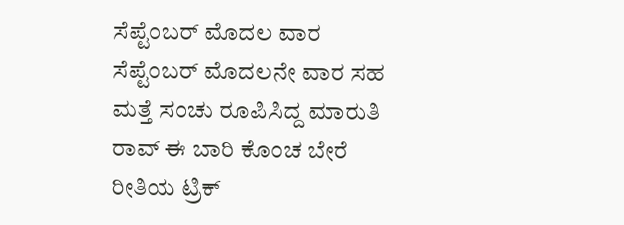ಸೆಪ್ಟೆಂಬರ್ ಮೊದಲ ವಾರ
ಸೆಪ್ಟೆಂಬರ್ ಮೊದಲನೇ ವಾರ ಸಹ ಮತ್ತೆ ಸಂಚು ರೂಪಿಸಿದ್ದ ಮಾರುತಿ ರಾವ್ ಈ ಬಾರಿ ಕೊಂಚ ಬೇರೆ ರೀತಿಯ ಟ್ರಿಕ್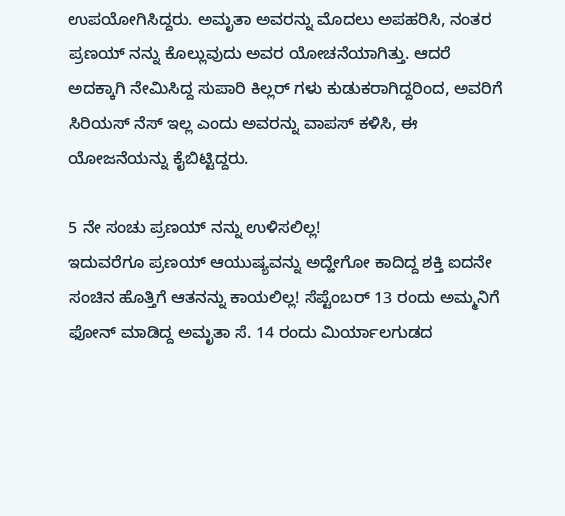ಉಪಯೋಗಿಸಿದ್ದರು. ಅಮೃತಾ ಅವರನ್ನು ಮೊದಲು ಅಪಹರಿಸಿ, ನಂತರ ಪ್ರಣಯ್ ನನ್ನು ಕೊಲ್ಲುವುದು ಅವರ ಯೋಚನೆಯಾಗಿತ್ತು. ಆದರೆ ಅದಕ್ಕಾಗಿ ನೇಮಿಸಿದ್ದ ಸುಪಾರಿ ಕಿಲ್ಲರ್ ಗಳು ಕುಡುಕರಾಗಿದ್ದರಿಂದ, ಅವರಿಗೆ ಸಿರಿಯಸ್ ನೆಸ್ ಇಲ್ಲ ಎಂದು ಅವರನ್ನು ವಾಪಸ್ ಕಳಿಸಿ, ಈ ಯೋಜನೆಯನ್ನು ಕೈಬಿಟ್ಟಿದ್ದರು.

5 ನೇ ಸಂಚು ಪ್ರಣಯ್ ನನ್ನು ಉಳಿಸಲಿಲ್ಲ!
ಇದುವರೆಗೂ ಪ್ರಣಯ್ ಆಯುಷ್ಯವನ್ನು ಅದ್ಹೇಗೋ ಕಾದಿದ್ದ ಶಕ್ತಿ ಐದನೇ ಸಂಚಿನ ಹೊತ್ತಿಗೆ ಆತನನ್ನು ಕಾಯಲಿಲ್ಲ! ಸೆಪ್ಟೆಂಬರ್ 13 ರಂದು ಅಮ್ಮನಿಗೆ ಫೋನ್ ಮಾಡಿದ್ದ ಅಮೃತಾ ಸೆ. 14 ರಂದು ಮಿರ್ಯಾಲಗುಡದ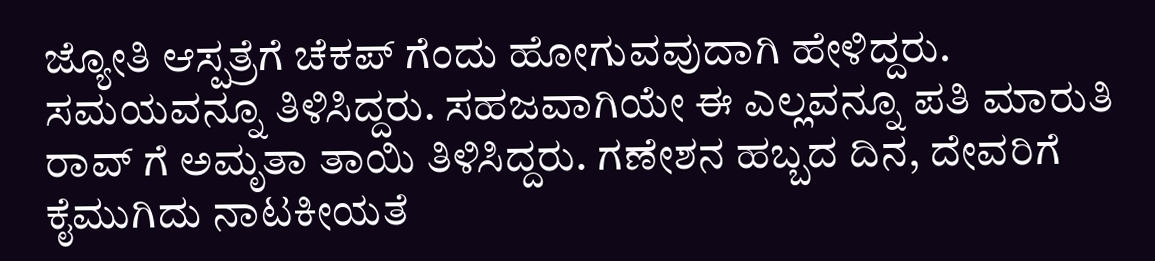ಜ್ಯೋತಿ ಆಸ್ಪತ್ರೆಗೆ ಚೆಕಪ್ ಗೆಂದು ಹೋಗುವವುದಾಗಿ ಹೇಳಿದ್ದರು. ಸಮಯವನ್ನೂ ತಿಳಿಸಿದ್ದರು. ಸಹಜವಾಗಿಯೇ ಈ ಎಲ್ಲವನ್ನೂ ಪತಿ ಮಾರುತಿ ರಾವ್ ಗೆ ಅಮೃತಾ ತಾಯಿ ತಿಳಿಸಿದ್ದರು. ಗಣೇಶನ ಹಬ್ಬದ ದಿನ, ದೇವರಿಗೆ ಕೈಮುಗಿದು ನಾಟಕೀಯತೆ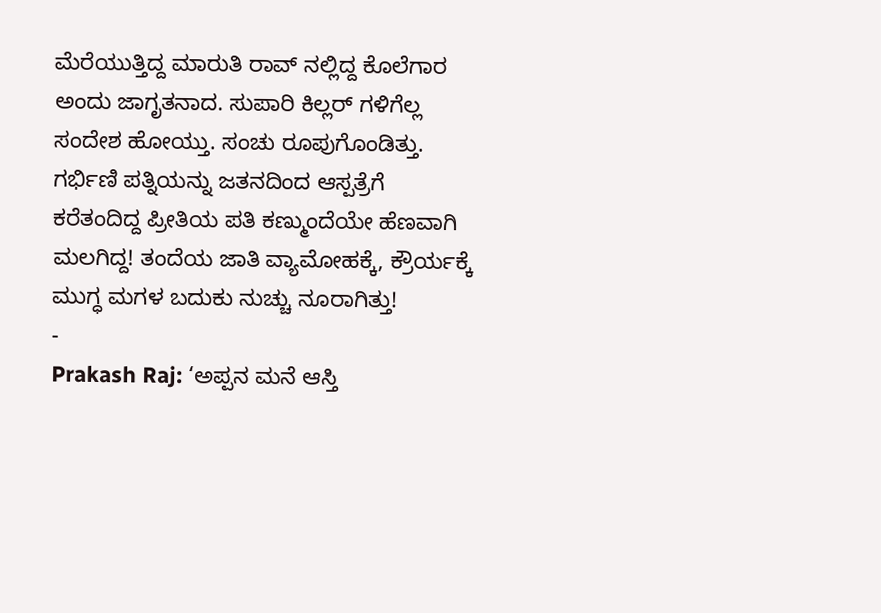ಮೆರೆಯುತ್ತಿದ್ದ ಮಾರುತಿ ರಾವ್ ನಲ್ಲಿದ್ದ ಕೊಲೆಗಾರ ಅಂದು ಜಾಗೃತನಾದ. ಸುಪಾರಿ ಕಿಲ್ಲರ್ ಗಳಿಗೆಲ್ಲ ಸಂದೇಶ ಹೋಯ್ತು. ಸಂಚು ರೂಪುಗೊಂಡಿತ್ತು. ಗರ್ಭಿಣಿ ಪತ್ನಿಯನ್ನು ಜತನದಿಂದ ಆಸ್ಪತ್ರೆಗೆ ಕರೆತಂದಿದ್ದ ಪ್ರೀತಿಯ ಪತಿ ಕಣ್ಮುಂದೆಯೇ ಹೆಣವಾಗಿ ಮಲಗಿದ್ದ! ತಂದೆಯ ಜಾತಿ ವ್ಯಾಮೋಹಕ್ಕೆ, ಕ್ರೌರ್ಯಕ್ಕೆ ಮುಗ್ಧ ಮಗಳ ಬದುಕು ನುಚ್ಚು ನೂರಾಗಿತ್ತು!
-
Prakash Raj: ‘ಅಪ್ಪನ ಮನೆ ಆಸ್ತಿ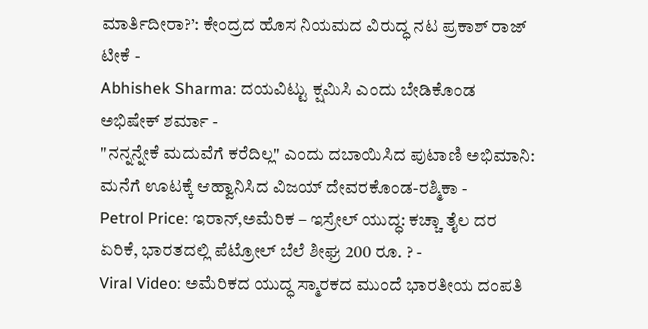ಮಾರ್ತಿದೀರಾ?’: ಕೇಂದ್ರದ ಹೊಸ ನಿಯಮದ ವಿರುದ್ಧ ನಟ ಪ್ರಕಾಶ್ ರಾಜ್ ಟೀಕೆ -
Abhishek Sharma: ದಯವಿಟ್ಟು ಕ್ಷಮಿಸಿ ಎಂದು ಬೇಡಿಕೊಂಡ ಅಭಿಷೇಕ್ ಶರ್ಮಾ -
"ನನ್ನನ್ನೇಕೆ ಮದುವೆಗೆ ಕರೆದಿಲ್ಲ" ಎಂದು ದಬಾಯಿಸಿದ ಪುಟಾಣಿ ಅಭಿಮಾನಿ: ಮನೆಗೆ ಊಟಕ್ಕೆ ಆಹ್ವಾನಿಸಿದ ವಿಜಯ್ ದೇವರಕೊಂಡ-ರಶ್ಮಿಕಾ -
Petrol Price: ಇರಾನ್,ಅಮೆರಿಕ – ಇಸ್ರೇಲ್ ಯುದ್ಧ: ಕಚ್ಚಾ ತೈಲ ದರ ಏರಿಕೆ, ಭಾರತದಲ್ಲಿ ಪೆಟ್ರೋಲ್ ಬೆಲೆ ಶೀಘ್ರ 200 ರೂ. ? -
Viral Video: ಅಮೆರಿಕದ ಯುದ್ಧ ಸ್ಮಾರಕದ ಮುಂದೆ ಭಾರತೀಯ ದಂಪತಿ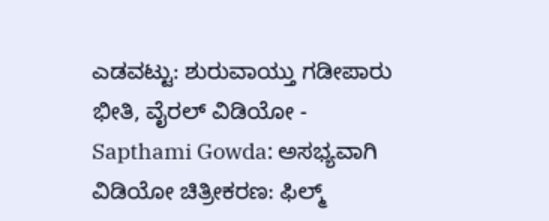ಎಡವಟ್ಟು: ಶುರುವಾಯ್ತು ಗಡೀಪಾರು ಭೀತಿ, ವೈರಲ್ ವಿಡಿಯೋ -
Sapthami Gowda: ಅಸಭ್ಯವಾಗಿ ವಿಡಿಯೋ ಚಿತ್ರೀಕರಣ: ಫಿಲ್ಮ್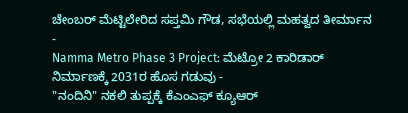ಚೇಂಬರ್ ಮೆಟ್ಟಿಲೇರಿದ ಸಪ್ತಮಿ ಗೌಡ, ಸಭೆಯಲ್ಲಿ ಮಹತ್ವದ ತೀರ್ಮಾನ -
Namma Metro Phase 3 Project: ಮೆಟ್ರೋ 2 ಕಾರಿಡಾರ್ ನಿರ್ಮಾಣಕ್ಕೆ 2031ರ ಹೊಸ ಗಡುವು -
"ನಂದಿನಿ" ನಕಲಿ ತುಪ್ಪಕ್ಕೆ ಕೆಎಂಎಫ್ ಕ್ಯೂಆರ್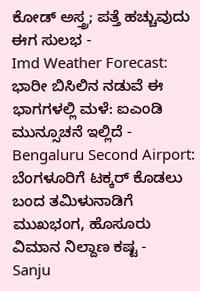ಕೋಡ್ ಅಸ್ತ್ರ; ಪತ್ತೆ ಹಚ್ಚುವುದು ಈಗ ಸುಲಭ -
Imd Weather Forecast: ಭಾರೀ ಬಿಸಿಲಿನ ನಡುವೆ ಈ ಭಾಗಗಳಲ್ಲಿ ಮಳೆ: ಐಎಂಡಿ ಮುನ್ಸೂಚನೆ ಇಲ್ಲಿದೆ -
Bengaluru Second Airport: ಬೆಂಗಳೂರಿಗೆ ಟಕ್ಕರ್ ಕೊಡಲು ಬಂದ ತಮಿಳುನಾಡಿಗೆ ಮುಖಭಂಗ, ಹೊಸೂರು ವಿಮಾನ ನಿಲ್ದಾಣ ಕಷ್ಟ -
Sanju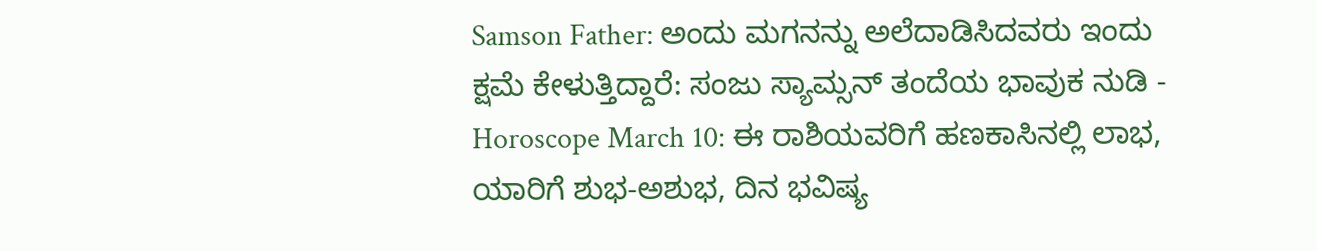Samson Father: ಅಂದು ಮಗನನ್ನು ಅಲೆದಾಡಿಸಿದವರು ಇಂದು ಕ್ಷಮೆ ಕೇಳುತ್ತಿದ್ದಾರೆ: ಸಂಜು ಸ್ಯಾಮ್ಸನ್ ತಂದೆಯ ಭಾವುಕ ನುಡಿ -
Horoscope March 10: ಈ ರಾಶಿಯವರಿಗೆ ಹಣಕಾಸಿನಲ್ಲಿ ಲಾಭ, ಯಾರಿಗೆ ಶುಭ-ಅಶುಭ, ದಿನ ಭವಿಷ್ಯ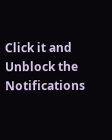Click it and Unblock the Notifications